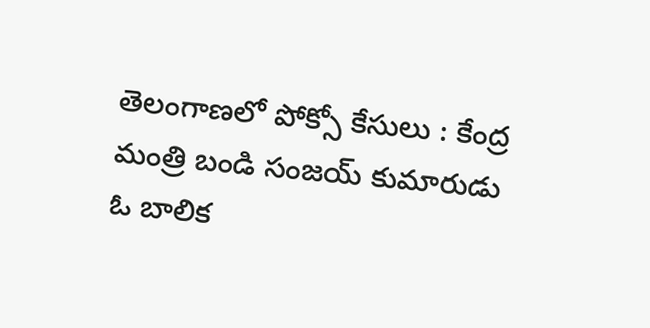తెలంగాణలో పోక్సో కేసులు : కేంద్ర మంత్రి బండి సంజయ్ కుమారుడు ఓ బాలిక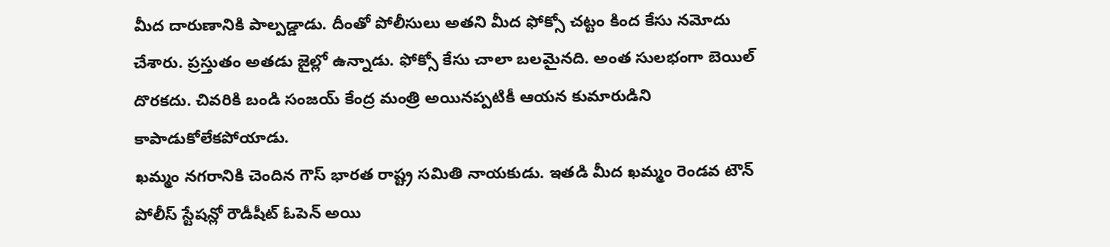మీద దారుణానికి పాల్పడ్డాడు. దీంతో పోలీసులు అతని మీద ఫోక్సో చట్టం కింద కేసు నమోదు చేశారు. ప్రస్తుతం అతడు జైల్లో ఉన్నాడు. ఫోక్సో కేసు చాలా బలమైనది. అంత సులభంగా బెయిల్ దొరకదు. చివరికి బండి సంజయ్ కేంద్ర మంత్రి అయినప్పటికీ ఆయన కుమారుడిని కాపాడుకోలేకపోయాడు.
ఖమ్మం నగరానికి చెందిన గౌస్ భారత రాష్ట్ర సమితి నాయకుడు. ఇతడి మీద ఖమ్మం రెండవ టౌన్ పోలీస్ స్టేషన్లో రౌడీషీట్ ఓపెన్ అయి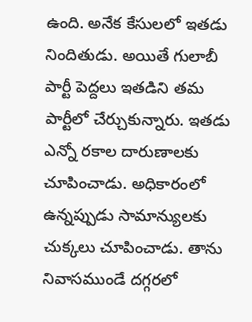ఉంది. అనేక కేసులలో ఇతడు నిందితుడు. అయితే గులాబీ పార్టీ పెద్దలు ఇతడిని తమ పార్టీలో చేర్చుకున్నారు. ఇతడు ఎన్నో రకాల దారుణాలకు చూపించాడు. అధికారంలో ఉన్నప్పుడు సామాన్యులకు చుక్కలు చూపించాడు. తాను నివాసముండే దగ్గరలో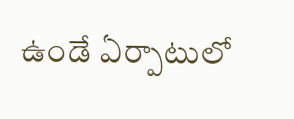ఉండే ఏర్పాటులో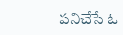పనిచేసే ఓ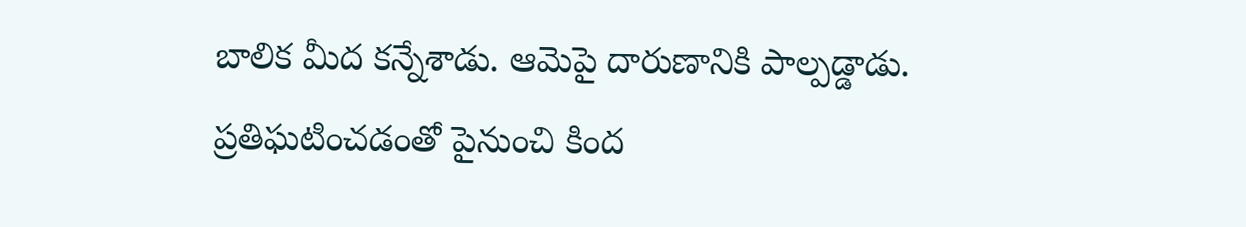బాలిక మీద కన్నేశాడు. ఆమెపై దారుణానికి పాల్పడ్డాడు. ప్రతిఘటించడంతో పైనుంచి కింద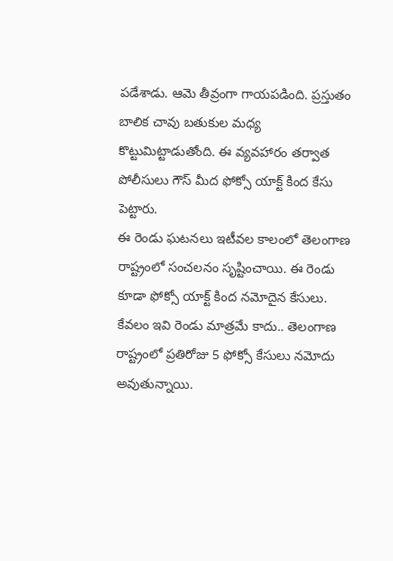పడేశాడు. ఆమె తీవ్రంగా గాయపడింది. ప్రస్తుతం బాలిక చావు బతుకుల మధ్య కొట్టుమిట్టాడుతోంది. ఈ వ్యవహారం తర్వాత పోలీసులు గౌస్ మీద ఫోక్సో యాక్ట్ కింద కేసు పెట్టారు.
ఈ రెండు ఘటనలు ఇటీవల కాలంలో తెలంగాణ రాష్ట్రంలో సంచలనం సృష్టించాయి. ఈ రెండు కూడా ఫోక్సో యాక్ట్ కింద నమోదైన కేసులు. కేవలం ఇవి రెండు మాత్రమే కాదు.. తెలంగాణ రాష్ట్రంలో ప్రతిరోజు 5 ఫోక్సో కేసులు నమోదు అవుతున్నాయి.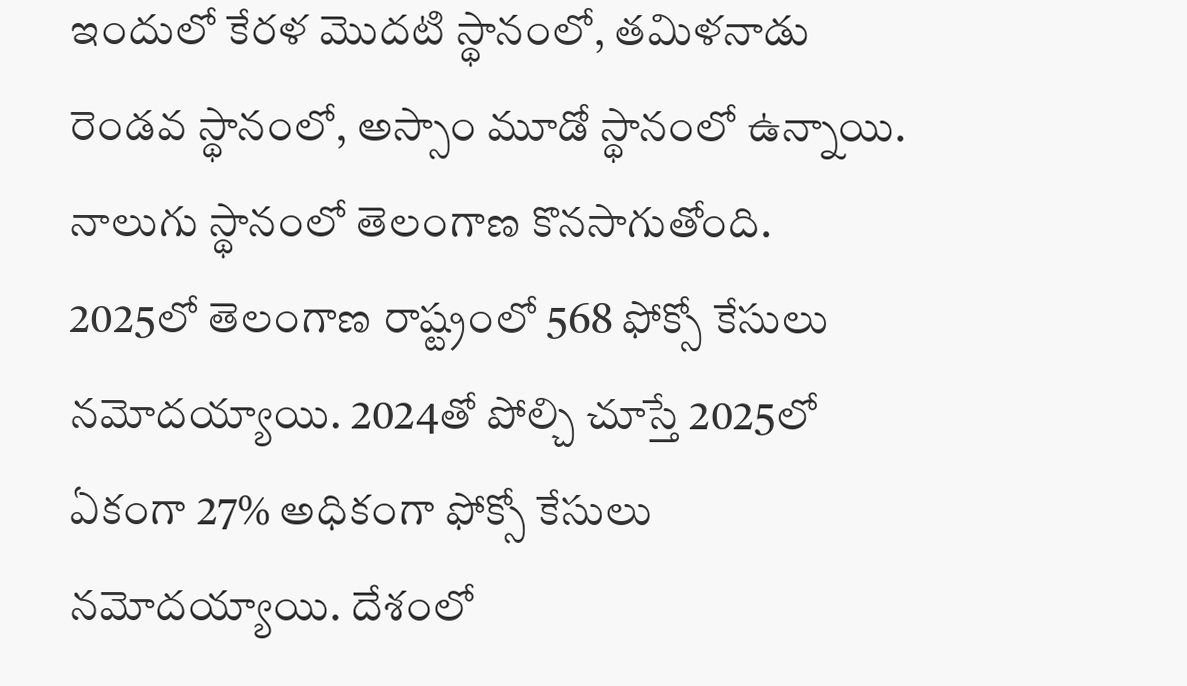ఇందులో కేరళ మొదటి స్థానంలో, తమిళనాడు రెండవ స్థానంలో, అస్సాం మూడో స్థానంలో ఉన్నాయి. నాలుగు స్థానంలో తెలంగాణ కొనసాగుతోంది. 2025లో తెలంగాణ రాష్ట్రంలో 568 ఫోక్సో కేసులు నమోదయ్యాయి. 2024తో పోల్చి చూస్తే 2025లో ఏకంగా 27% అధికంగా ఫోక్సో కేసులు నమోదయ్యాయి. దేశంలో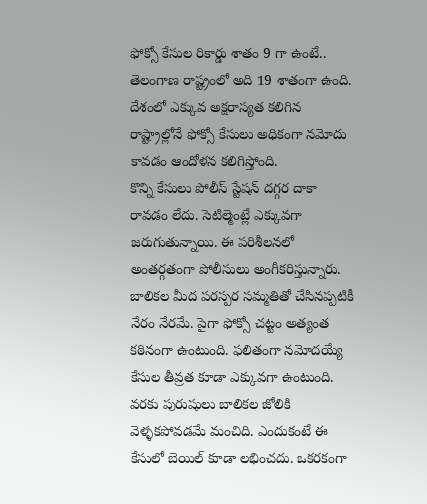ఫోక్సో కేసుల రికార్డు శాతం 9 గా ఉంటే.. తెలంగాణ రాష్ట్రంలో అది 19 శాతంగా ఉంది. దేశంలో ఎక్కువ అక్షరాస్యత కలిగిన రాష్ట్రాల్లోనే ఫోక్సో కేసులు అధికంగా నమోదు కావడం ఆందోళన కలిగిస్తోంది.
కొన్ని కేసులు పోలీస్ స్టేషన్ దగ్గర దాకా రావడం లేదు. సెటిల్మెంట్లే ఎక్కువగా జరుగుతున్నాయి. ఈ పరిశీలనలో అంతర్గతంగా పోలీసులు అంగీకరిస్తున్నారు. బాలికల మీద పరస్పర సమ్మతితో చేసినప్పటికీ నేరం నేరమే. పైగా ఫోక్సో చట్టం అత్యంత కఠినంగా ఉంటుంది. ఫలితంగా నమోదయ్యే కేసుల తీవ్రత కూడా ఎక్కువగా ఉంటుంది. వరకు పురుషులు బాలికల జోలికి వెళ్ళకపోవడమే మంచిది. ఎందుకంటే ఈ కేసులో బెయిల్ కూడా లభించదు. ఒకరకంగా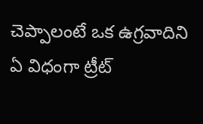చెప్పాలంటే ఒక ఉగ్రవాదిని ఏ విధంగా ట్రీట్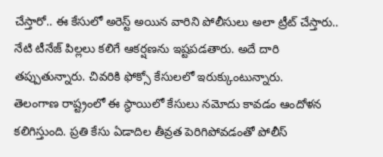చేస్తారో.. ఈ కేసులో అరెస్ట్ అయిన వారిని పోలీసులు అలా ట్రీట్ చేస్తారు.. నేటి టీనేజ్ పిల్లలు కలిగే ఆకర్షణను ఇష్టపడతారు. అదే దారి తప్పుతున్నారు. చివరికి ఫోక్సో కేసులలో ఇరుక్కుంటున్నారు.
తెలంగాణ రాష్ట్రంలో ఈ స్థాయిలో కేసులు నమోదు కావడం ఆందోళన కలిగిస్తుంది. ప్రతి కేసు ఏడాదిల తీవ్రత పెరిగిపోవడంతో పోలీస్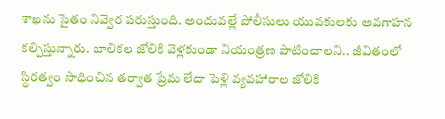శాఖను సైతం నివ్వెర పరుస్తుంది. అందువల్లే పోలీసులు యువకులకు అవగాహన కల్పిస్తున్నారు. బాలికల జోలికి వెళ్లకుండా నియంత్రణ పాటించాలని.. జీవితంలో స్థిరత్వం సాధించిన తర్వాత ప్రేమ లేదా పెళ్లి వ్యవహారాల జోలికి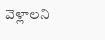వెళ్లాలని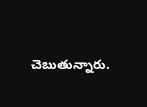చెబుతున్నారు.